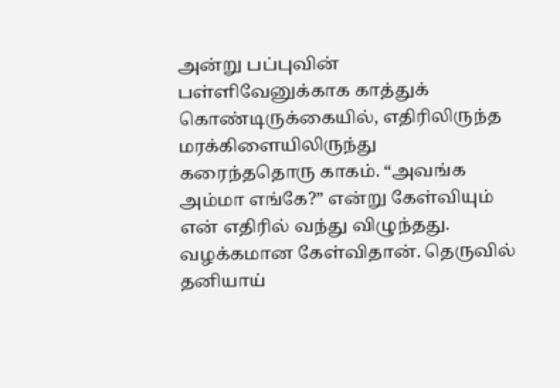அன்று பப்புவின் பள்ளிவேனுக்காக காத்துக் கொண்டிருக்கையில், எதிரிலிருந்த மரக்கிளையிலிருந்து கரைந்ததொரு காகம். “அவங்க அம்மா எங்கே?” என்று கேள்வியும் என் எதிரில் வந்து விழுந்தது. வழக்கமான கேள்விதான். தெருவில் தனியாய்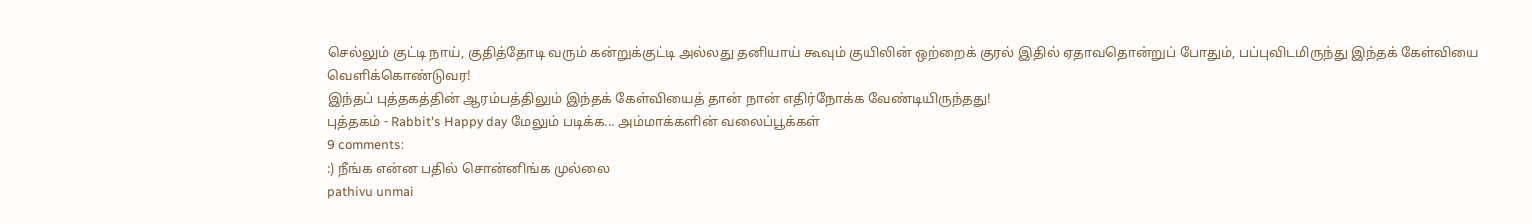செல்லும் குட்டி நாய், குதித்தோடி வரும் கன்றுக்குட்டி அல்லது தனியாய் கூவும் குயிலின் ஒற்றைக் குரல் இதில் ஏதாவதொன்றுப் போதும், பப்புவிடமிருந்து இந்தக் கேள்வியை வெளிக்கொண்டுவர!
இந்தப் புத்தகத்தின் ஆரம்பத்திலும் இந்தக் கேள்வியைத் தான் நான் எதிர்நோக்க வேண்டியிருந்தது!
புத்தகம் - Rabbit's Happy day மேலும் படிக்க... அம்மாக்களின் வலைப்பூக்கள்
9 comments:
:) நீங்க என்ன பதில் சொன்னிங்க முல்லை
pathivu unmai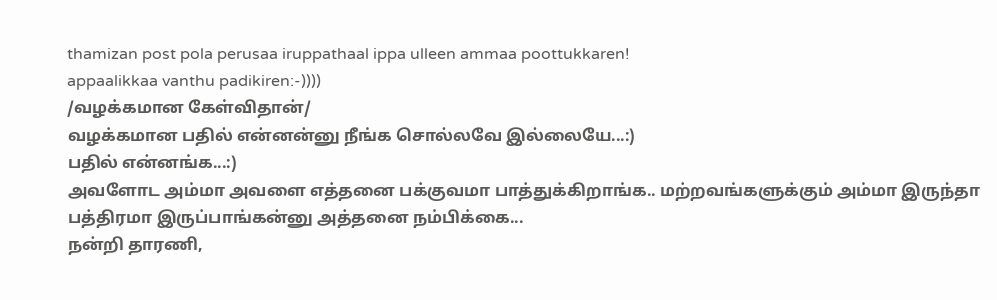thamizan post pola perusaa iruppathaal ippa ulleen ammaa poottukkaren!
appaalikkaa vanthu padikiren:-))))
/வழக்கமான கேள்விதான்/
வழக்கமான பதில் என்னன்னு நீங்க சொல்லவே இல்லையே...:)
பதில் என்னங்க...:)
அவளோட அம்மா அவளை எத்தனை பக்குவமா பாத்துக்கிறாங்க.. மற்றவங்களுக்கும் அம்மா இருந்தா பத்திரமா இருப்பாங்கன்னு அத்தனை நம்பிக்கை...
நன்றி தாரணி,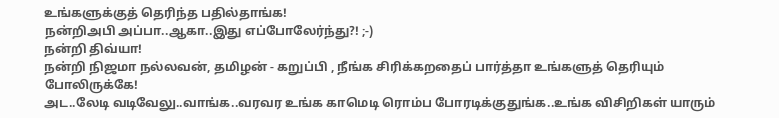உங்களுக்குத் தெரிந்த பதில்தாங்க!
நன்றிஅபி அப்பா..ஆகா..இது எப்போலேர்ந்து?! ;-)
நன்றி திவ்யா!
நன்றி நிஜமா நல்லவன், தமிழன் - கறுப்பி , நீங்க சிரிக்கறதைப் பார்த்தா உங்களுத் தெரியும் போலிருக்கே!
அட..லேடி வடிவேலு..வாங்க..வரவர உங்க காமெடி ரொம்ப போரடிக்குதுங்க..உங்க விசிறிகள் யாரும்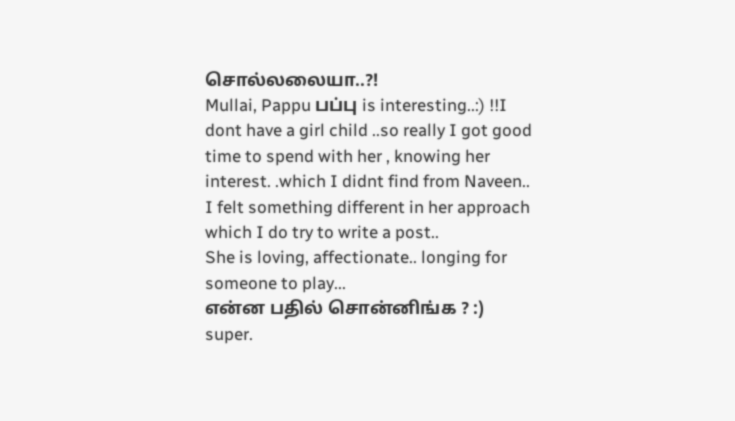சொல்லலையா..?!
Mullai, Pappu பப்பு is interesting..:) !!I dont have a girl child ..so really I got good time to spend with her , knowing her interest. .which I didnt find from Naveen..
I felt something different in her approach which I do try to write a post..
She is loving, affectionate.. longing for someone to play...
என்ன பதில் சொன்னிங்க ? :)
super.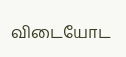விடையோட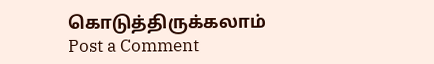கொடுத்திருக்கலாம்
Post a Comment